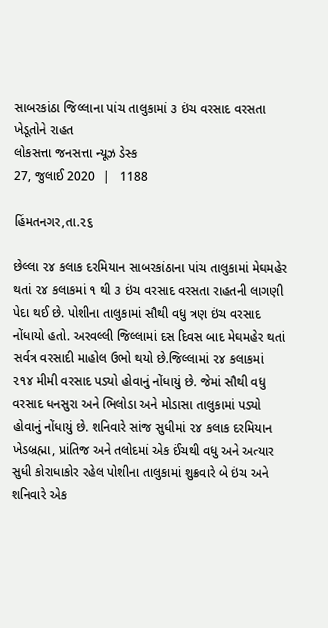સાબરકાંઠા જિલ્લાના પાંચ તાલુકામાં ૩ ઇંચ વરસાદ વરસતા ખેડૂતોને રાહત
લોકસત્તા જનસત્તા ન્યૂઝ ડેસ્ક
27, જુલાઈ 2020  |   1188

હિંમતનગર,તા.૨૬

છેલ્લા ૨૪ કલાક દરમિયાન સાબરકાંઠાના પાંચ તાલુકામાં મેઘમહેર થતાં ૨૪ કલાકમાં ૧ થી ૩ ઇંચ વરસાદ વરસતા રાહતની લાગણી પેદા થઈ છે. પોશીના તાલુકામાં સૌથી વધુ ત્રણ ઇંચ વરસાદ નોંધાયો હતો. અરવલ્લી જિલ્લામાં દસ દિવસ બાદ મેઘમહેર થતાં સર્વત્ર વરસાદી માહોલ ઉભો થયો છે.જિલ્લામાં ૨૪ કલાકમાં ૨૧૪ મીમી વરસાદ પડ્યો હોવાનું નોંધાયું છે. જેમાં સૌથી વધુ વરસાદ ધનસુરા અને ભિલોડા અને મોડાસા તાલુકામાં પડ્યો હોવાનું નોંધાયું છે. શનિવારે સાંજ સુધીમાં ૨૪ કલાક દરમિયાન ખેડબ્રહ્મા, પ્રાંતિજ અને તલોદમાં એક ઈંચથી વધુ અને અત્યાર સુધી કોરાધાકોર રહેલ પોશીના તાલુકામાં શુક્રવારે બે ઇંચ અને શનિવારે એક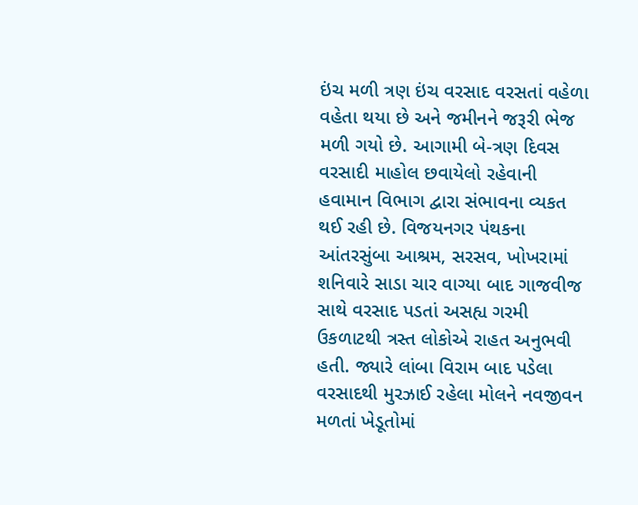ઇંચ મળી ત્રણ ઇંચ વરસાદ વરસતાં વહેળા વહેતા થયા છે અને જમીનને જરૂરી ભેજ મળી ગયો છે. આગામી બે-ત્રણ દિવસ વરસાદી માહોલ છવાયેલો રહેવાની હવામાન વિભાગ દ્વારા સંભાવના વ્યકત થઈ રહી છે. વિજયનગર પંથકના આંતરસુંબા આશ્રમ, સરસવ, ખોખરામાં શનિવારે સાડા ચાર વાગ્યા બાદ ગાજવીજ સાથે વરસાદ પડતાં અસહ્ય ગરમી ઉકળાટથી ત્રસ્ત લોકોએ રાહત અનુભવી હતી. જ્યારે લાંબા વિરામ બાદ પડેલા વરસાદથી મુરઝાઈ રહેલા મોલને નવજીવન મળતાં ખેડૂતોમાં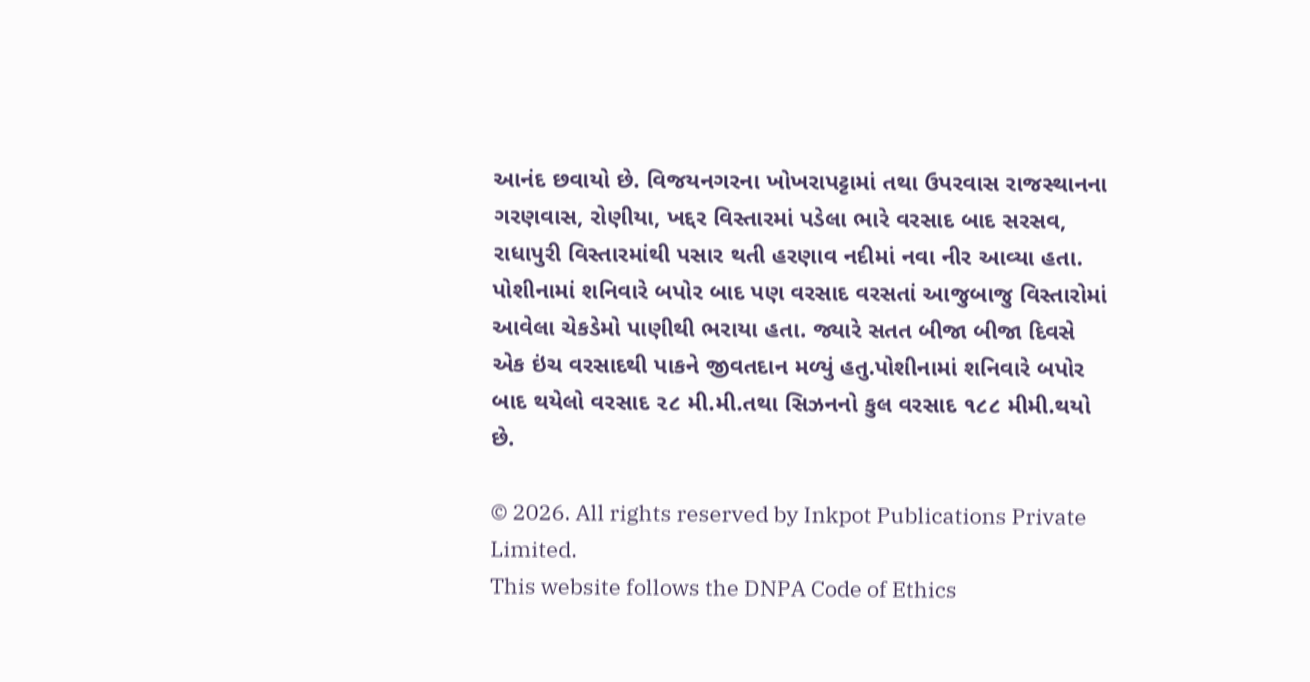આનંદ છવાયો છે. વિજયનગરના ખોખરાપટ્ટામાં તથા ઉપરવાસ રાજસ્થાનના ગરણવાસ, રોણીયા, ખદ્દર વિસ્તારમાં પડેલા ભારે વરસાદ બાદ સરસવ, રાધાપુરી વિસ્તારમાંથી પસાર થતી હરણાવ નદીમાં નવા નીર આવ્યા હતા. પોશીનામાં શનિવારે બપોર બાદ પણ વરસાદ વરસતાં આજુબાજુ વિસ્તારોમાં આવેલા ચેકડેમો પાણીથી ભરાયા હતા. જ્યારે સતત બીજા બીજા દિવસે એક ઇંચ વરસાદથી પાકને જીવતદાન મળ્યું હતુ.પોશીનામાં શનિવારે બપોર બાદ થયેલો વરસાદ ૨૮ મી.મી.તથા સિઝનનો કુલ વરસાદ ૧૮૮ મીમી.થયો છે.

© 2026. All rights reserved by Inkpot Publications Private Limited.
This website follows the DNPA Code of Ethics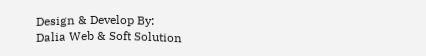Design & Develop By:
Dalia Web & Soft Solution